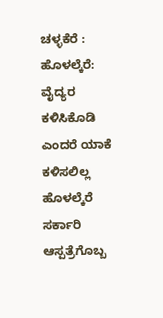ಚಳ್ಳಕೆರೆ :
ಹೊಳಲ್ಕೆರೆ: ವೈದ್ಯರ ಕಳಿಸಿಕೊಡಿ ಎಂದರೆ ಯಾಕೆ
ಕಳಿಸಲಿಲ್ಲ
ಹೊಳಲ್ಕೆರೆ ಸರ್ಕಾರಿ ಆಸ್ಪತ್ರೆಗೊಬ್ಬ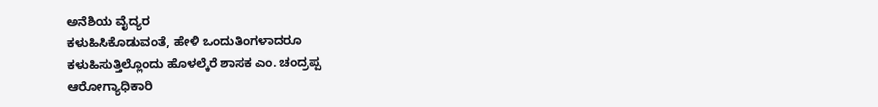ಅನೆಶಿಯ ವೈದ್ಯರ
ಕಳುಹಿಸಿಕೊಡುವಂತೆ, ಹೇಳಿ ಒಂದುತಿಂಗಳಾದರೂ
ಕಳುಹಿಸುತ್ತಿಲ್ಲೊಂದು ಹೊಳಲ್ಕೆರೆ ಶಾಸಕ ಎಂ. ಚಂದ್ರಪ್ಪ
ಆರೋಗ್ಯಾಧಿಕಾರಿ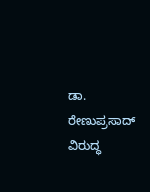ಡಾ. ರೇಣುಪ್ರಸಾದ್ ವಿರುದ್ಧ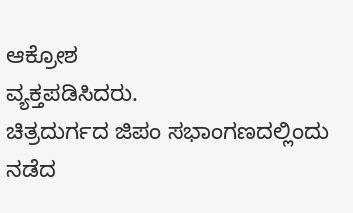ಆಕ್ರೋಶ
ವ್ಯಕ್ತಪಡಿಸಿದರು.
ಚಿತ್ರದುರ್ಗದ ಜಿಪಂ ಸಭಾಂಗಣದಲ್ಲಿಂದು
ನಡೆದ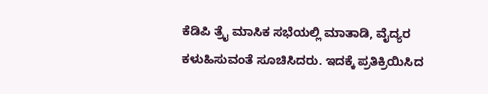ಕೆಡಿಪಿ ತ್ರೈ ಮಾಸಿಕ ಸಭೆಯಲ್ಲಿ ಮಾತಾಡಿ, ವೈದ್ಯರ
ಕಳುಹಿಸುವಂತೆ ಸೂಚಿಸಿದರು. ಇದಕ್ಕೆ ಪ್ರತಿಕ್ರಿಯಿಸಿದ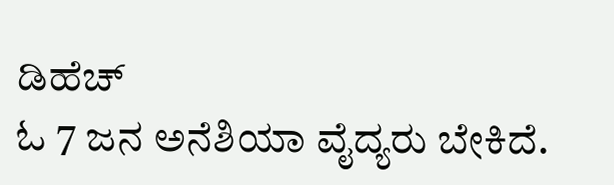ಡಿಹೆಚ್
ಓ 7 ಜನ ಅನೆಶಿಯಾ ವೈದ್ಯರು ಬೇಕಿದೆ.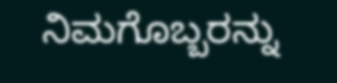ನಿಮಗೊಬ್ಬರನ್ನು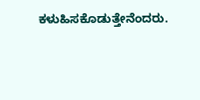ಕಳುಹಿಸಕೊಡುತ್ತೇನೆಂದರು.